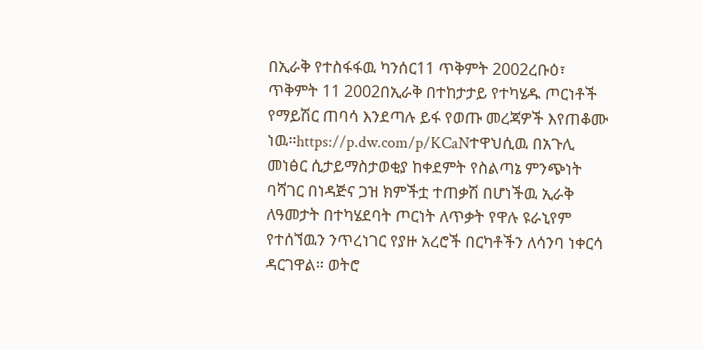በኢራቅ የተስፋፋዉ ካንሰር11 ጥቅምት 2002ረቡዕ፣ ጥቅምት 11 2002በኢራቅ በተከታታይ የተካሄዱ ጦርነቶች የማይሽር ጠባሳ እንደጣሉ ይፋ የወጡ መረጃዎች እየጠቆሙ ነዉ።https://p.dw.com/p/KCaNተዋህሲዉ በአጉሊ መነፅር ሲታይማስታወቂያ ከቀደምት የስልጣኔ ምንጭነት ባሻገር በነዳጅና ጋዝ ክምችቷ ተጠቃሽ በሆነችዉ ኢራቅ ለዓመታት በተካሄደባት ጦርነት ለጥቃት የዋሉ ዩራኒየም የተሰኘዉን ንጥረነገር የያዙ አረሮች በርካቶችን ለሳንባ ነቀርሳ ዳርገዋል። ወትሮ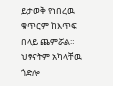ይታወቅ የነበረዉ ቁጥርም ከእጥፍ በላይ ጨምሯል። ህፃናትም አካላቸዉ ጎድሎ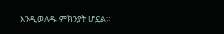እንዲወለዱ ምክንያት ሆኗል።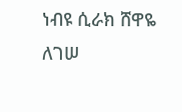ነብዩ ሲራክ ሸዋዬ ለገሠ